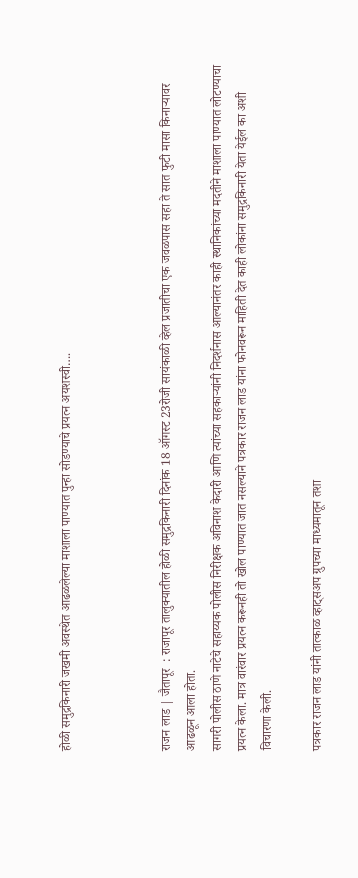होळी समुद्रकिनारी जखमी अवस्थेत आढळलेल्या माशाला पाण्यात पुन्हा सोडण्याचे प्रयत्न अयशस्वी….



राजन लाड | जैतापूर  : राजापूर तालुक्यातील होळी समुद्रकिनारी दिनांक 18 ऑगस्ट 23रोजी सायंकाळी व्हेल प्रजातीचा एक जवळपास सहा ते सात फुटी मासा किनाऱ्यावर आढळून आला होता.
सागरी पोलीस ठाणे नाटेचे सहाय्यक पोलीस निरीक्षक अविनाश केदारी आणि त्यांच्या सहकाऱ्यांनी निदर्शनास आल्यानंतर काही स्थानिकांच्या मदतीने माशाला पाण्यात लोटण्याचा प्रयत्न केला. मात्र वारंवार प्रयत्न करूनही तो खोल पाण्यात जात नसल्याने पत्रकार राजन लाड यांना फोनवरून माहिती देत काही लोकांना समुद्रकिनारी येता येईल का अशी विचारणा केली.

पत्रकार राजन लाड यांनी तात्काळ व्हाट्सअप ग्रुपच्या माध्यमातून तशा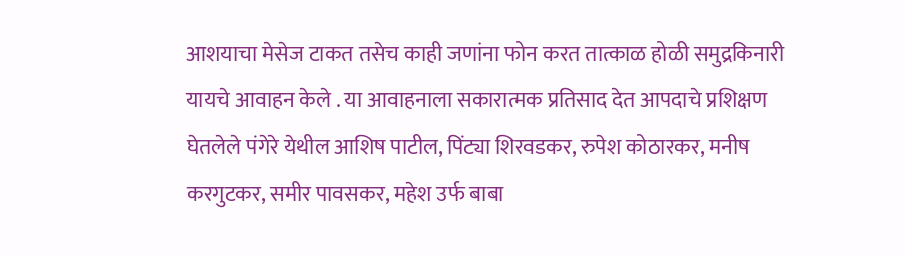आशयाचा मेसेज टाकत तसेच काही जणांना फोन करत तात्काळ होळी समुद्रकिनारी यायचे आवाहन केले . या आवाहनाला सकारात्मक प्रतिसाद देत आपदाचे प्रशिक्षण घेतलेले पंगेरे येथील आशिष पाटील, पिंट्या शिरवडकर, रुपेश कोठारकर, मनीष करगुटकर, समीर पावसकर, महेश उर्फ बाबा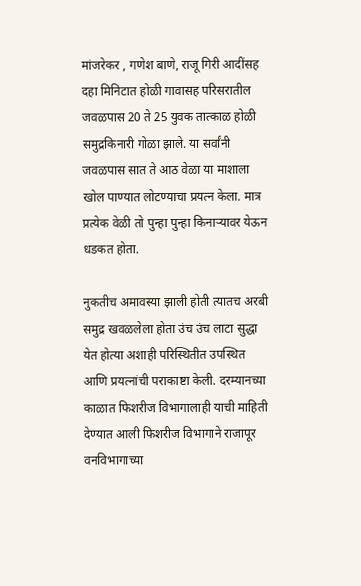मांजरेकर , गणेश बाणे, राजू गिरी आदींसह दहा मिनिटात होळी गावासह परिसरातील जवळपास 20 ते 25 युवक तात्काळ होळी समुद्रकिनारी गोळा झाले. या सर्वांनी जवळपास सात ते आठ वेळा या माशाला खोल पाण्यात लोटण्याचा प्रयत्न केला. मात्र प्रत्येक वेळी तो पुन्हा पुन्हा किनाऱ्यावर येऊन धडकत होता.

नुकतीच अमावस्या झाली होती त्यातच अरबी समुद्र खवळलेला होता उंच उंच लाटा सुद्धा येत होत्या अशाही परिस्थितीत उपस्थित आणि प्रयत्नांची पराकाष्टा केली. दरम्यानच्या काळात फिशरीज विभागालाही याची माहिती देण्यात आली फिशरीज विभागाने राजापूर वनविभागाच्या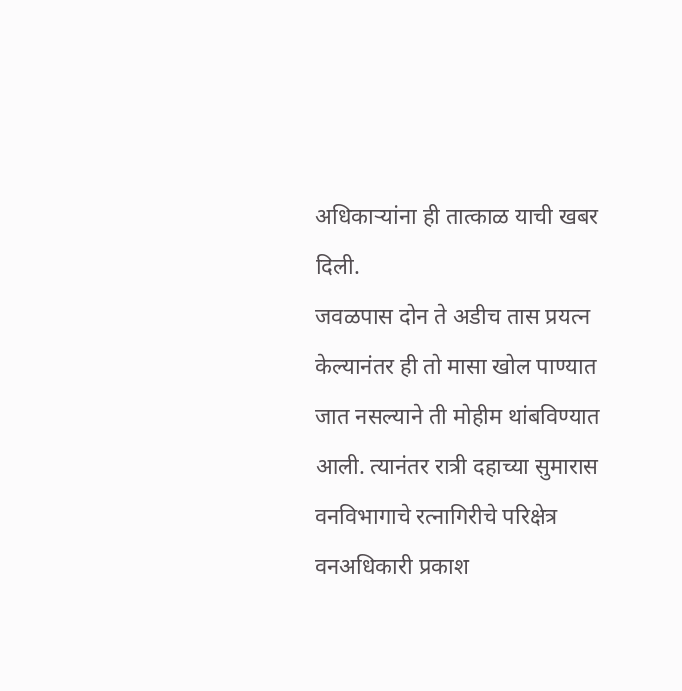अधिकाऱ्यांना ही तात्काळ याची खबर दिली.
जवळपास दोन ते अडीच तास प्रयत्न केल्यानंतर ही तो मासा खोल पाण्यात जात नसल्याने ती मोहीम थांबविण्यात आली. त्यानंतर रात्री दहाच्या सुमारास वनविभागाचे रत्नागिरीचे परिक्षेत्र वनअधिकारी प्रकाश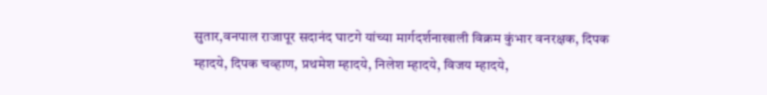सुतार,वनपाल राजापूर सदानंद घाटगे यांच्या मार्गदर्शनाखाली विक्रम कुंभार वनरक्षक, दिपक म्हादये, दिपक चव्हाण, प्रथमेश म्हादये, निलेश म्हादये, विजय म्हादये,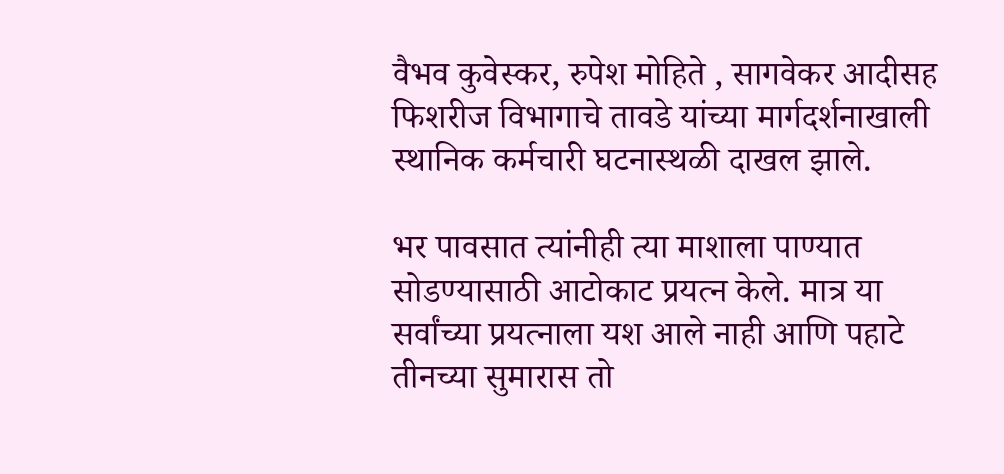वैभव कुवेस्कर, रुपेश मोहिते , सागवेकर आदीसह फिशरीज विभागाचे तावडे यांच्या मार्गदर्शनाखाली स्थानिक कर्मचारी घटनास्थळी दाखल झाले.

भर पावसात त्यांनीही त्या माशाला पाण्यात सोडण्यासाठी आटोकाट प्रयत्न केले. मात्र या सर्वांच्या प्रयत्नाला यश आले नाही आणि पहाटे तीनच्या सुमारास तो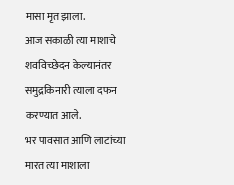मासा मृत झाला.
आज सकाळी त्या माशाचे शवविच्छेदन केल्यानंतर समुद्रकिनारी त्याला दफन करण्यात आले.
भर पावसात आणि लाटांच्या मारत त्या माशाला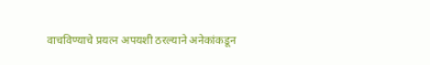वाचविण्याचे प्रयत्न अपयशी ठरल्याने अनेकांकडून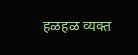हळहळ व्यक्त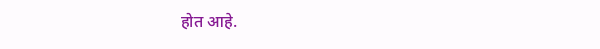होत आहे.